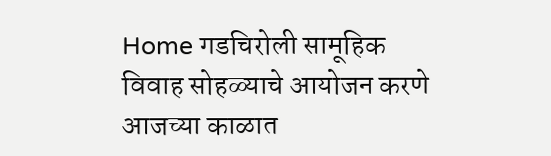Home गडचिरोली सामूहिक विवाह सोहळ्याचे आयोजन करणे आजच्या काळात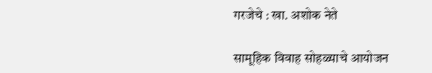गरजेचे : खा. अशोक नेते

सामूहिक विवाह सोहळ्याचे आयोजन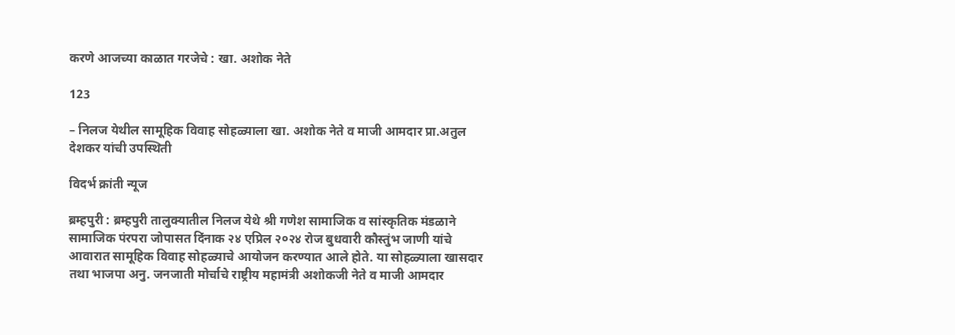करणे आजच्या काळात गरजेचे : खा. अशोक नेते

123

– निलज येथील सामूहिक विवाह सोहळ्याला खा. अशोक नेते व माजी आमदार प्रा.अतुल देशकर यांची उपस्थिती

विदर्भ क्रांती न्यूज

ब्रम्हपुरी : ब्रम्हपुरी तालुक्यातील निलज येथे श्री गणेश सामाजिक व सांस्कृतिक मंडळाने सामाजिक पंरपरा जोपासत दिंनाक २४ एप्रिल २०२४ रोज बुधवारी कौस्तुंभ जाणी यांचे आवारात सामूहिक विवाह सोहळ्याचे आयोजन करण्यात आले होते. या सोहळ्याला खासदार तथा भाजपा अनु. जनजाती मोर्चाचे राष्ट्रीय महामंत्री अशोकजी नेते व माजी आमदार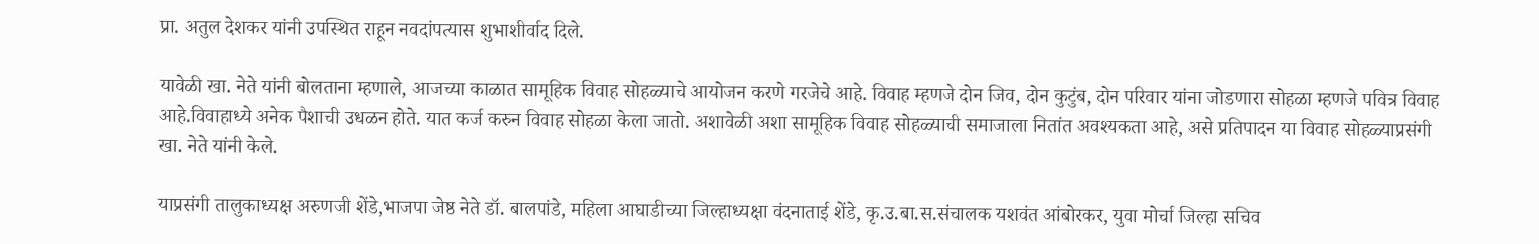प्रा. अतुल देशकर यांनी उपस्थित राहून नवदांपत्यास शुभाशीर्वाद दिले.

यावेळी खा. नेते यांनी बोलताना म्हणाले, आजच्या काळात सामूहिक विवाह सोहळ्याचे आयोजन करणे गरजेचे आहे. विवाह म्हणजे दोन जिव, दोन कुटुंब, दोन परिवार यांना जोडणारा सोहळा म्हणजे पवित्र विवाह आहे.विवाहाध्ये अनेक पैशाची उधळन होते. यात कर्ज करुन विवाह सोहळा केला जातो. अशावेळी अशा सामूहिक विवाह सोहळ्याची समाजाला नितांत अवश्यकता आहे, असे प्रतिपादन या विवाह सोहळ्याप्रसंगी खा. नेते यांनी केले.

याप्रसंगी तालुकाध्यक्ष अरुणजी शेंडे,भाजपा जेष्ठ नेते डॉ. बालपांडे, महिला आघाडीच्या जिल्हाध्यक्षा वंदनाताई शेंडे, कृ.उ.बा.स.संचालक यशवंत आंबोरकर, युवा मोर्चा जिल्हा सचिव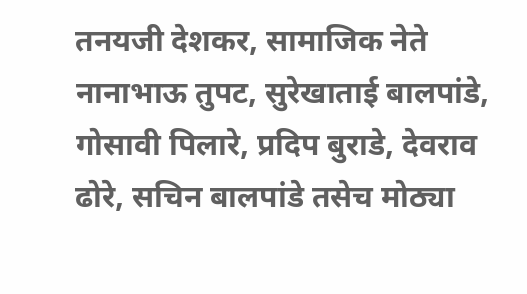तनयजी देशकर, सामाजिक नेते नानाभाऊ तुपट, सुरेखाताई बालपांडे, गोसावी पिलारे, प्रदिप बुराडे, देवराव ढोरे, सचिन बालपांडे तसेच मोठ्या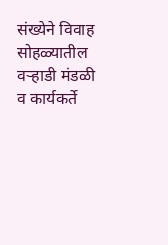संख्येने विवाह सोहळ्यातील वऱ्हाडी मंडळी व कार्यकर्ते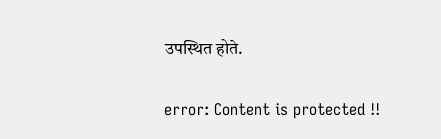उपस्थित होते.

error: Content is protected !!